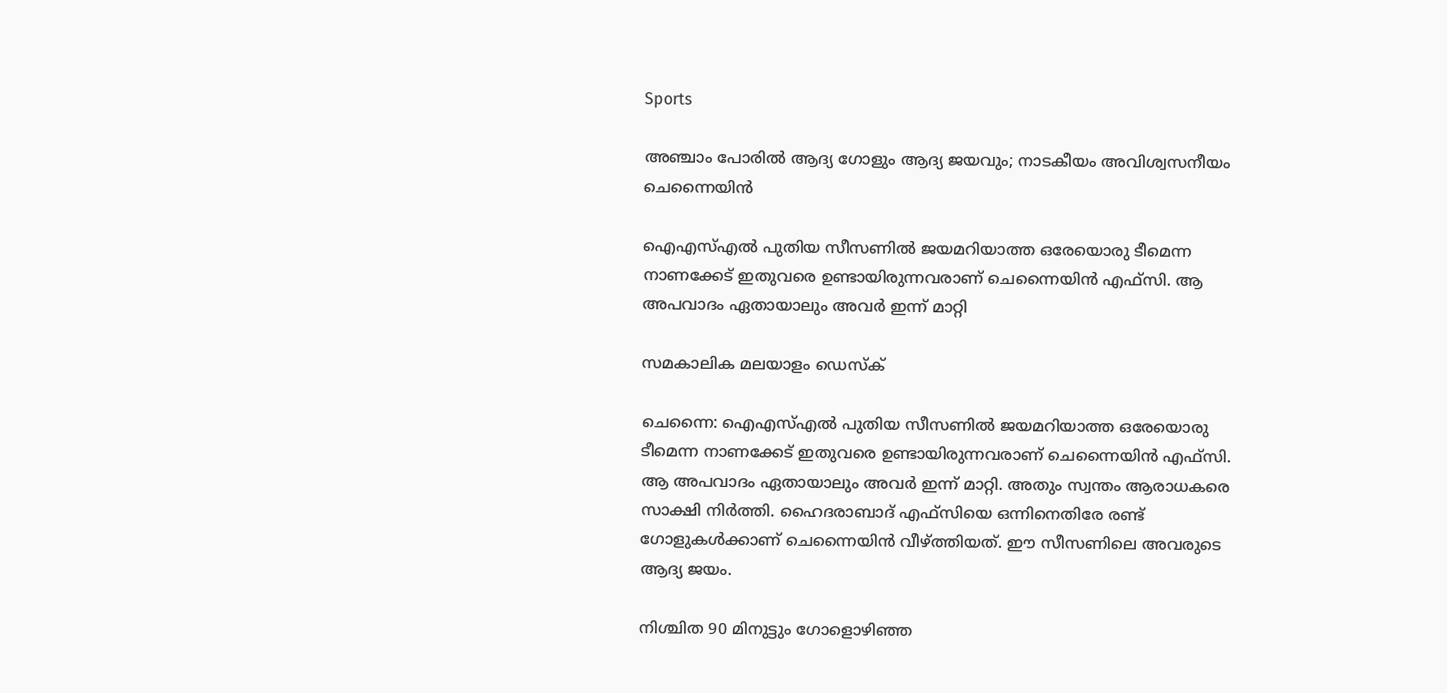Sports

അഞ്ചാം പോരിൽ ആദ്യ ഗോളും ആദ്യ ജയവും; നാടകീയം അവിശ്വസനീയം ചെന്നൈയിൻ

ഐഎസ്എല്‍ പുതിയ സീസണില്‍ ജയമറിയാത്ത ഒരേയൊരു ടീമെന്ന നാണക്കേട് ഇതുവരെ ഉണ്ടായിരുന്നവരാണ് ചെന്നൈയിൻ എഫ്സി. ആ അപവാദം ഏതായാലും അവർ ഇന്ന് മാറ്റി

സമകാലിക മലയാളം ഡെസ്ക്

ചെന്നൈ: ഐഎസ്എല്‍ പുതിയ സീസണില്‍ ജയമറിയാത്ത ഒരേയൊരു ടീമെന്ന നാണക്കേട് ഇതുവരെ ഉണ്ടായിരുന്നവരാണ് ചെന്നൈയിൻ എഫ്സി. ആ അപവാദം ഏതായാലും അവർ ഇന്ന് മാറ്റി. അതും സ്വന്തം ആരാധകരെ സാക്ഷി നിര്‍ത്തി. ഹൈദരാബാദ് എഫ്സിയെ ഒന്നിനെതിരേ രണ്ട് ഗോളുകള്‍ക്കാണ് ചെന്നൈയിന്‍ വീഴ്ത്തിയത്. ഈ സീസണിലെ അവരുടെ ആദ്യ ജയം.

നിശ്ചിത 90 മിനുട്ടും ഗോളൊഴിഞ്ഞ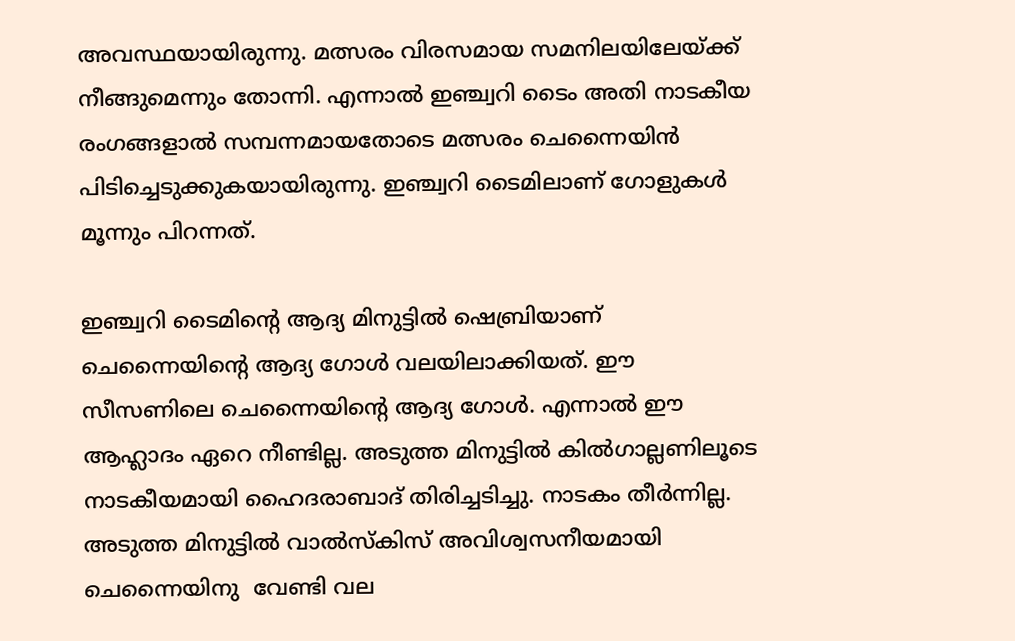അവസ്ഥയായിരുന്നു. മത്സരം വിരസമായ സമനിലയിലേയ്ക്ക് നീങ്ങുമെന്നും തോന്നി. എന്നാൽ ഇഞ്ച്വറി ടൈം അതി നാടകീയ രംഗങ്ങളാൽ സമ്പന്നമായതോടെ മത്സരം ചെന്നൈയിൻ പിടിച്ചെടുക്കുകയായിരുന്നു. ഇഞ്ച്വറി ടൈമിലാണ് ഗോളുകള്‍ മൂന്നും പിറന്നത്.

ഇഞ്ച്വറി ടൈമിന്റെ ആദ്യ മിനുട്ടില്‍ ഷെബ്രിയാണ് ചെന്നൈയിന്റെ ആദ്യ ഗോള്‍ വലയിലാക്കിയത്. ഈ സീസണിലെ ചെന്നൈയിന്റെ ആദ്യ ഗോള്‍. എന്നാല്‍ ഈ ആഹ്ലാദം ഏറെ നീണ്ടില്ല. അടുത്ത മിനുട്ടില്‍ കില്‍ഗാല്ലണിലൂടെ നാടകീയമായി ഹൈദരാബാദ് തിരിച്ചടിച്ചു. നാടകം തീര്‍ന്നില്ല. അടുത്ത മിനുട്ടിൽ വാല്‍സ്‌കിസ് അവിശ്വസനീയമായി ചെന്നൈയിനു  വേണ്ടി വല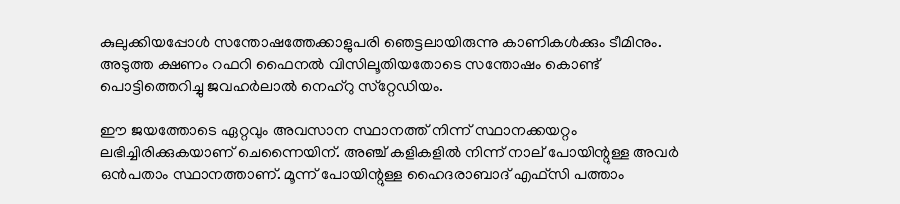കുലുക്കിയപ്പോള്‍ സന്തോഷത്തേക്കാളുപരി ഞെട്ടലായിരുന്നു കാണികള്‍ക്കും ടീമിനും. അടുത്ത ക്ഷണം റഫറി ഫൈനല്‍ വിസിലൂതിയതോടെ സന്തോഷം കൊണ്ട് പൊട്ടിത്തെറിച്ചു ജവഹര്‍ലാല്‍ നെഹ്‌റു സ്‌റ്റേഡിയം.

ഈ ജയത്തോടെ ഏറ്റവും അവസാന സ്ഥാനത്ത് നിന്ന് സ്ഥാനക്കയറ്റം ലഭിച്ചിരിക്കുകയാണ് ചെന്നൈയിന്. അഞ്ച് കളികളില്‍ നിന്ന് നാല് പോയിന്റുള്ള അവര്‍ ഒന്‍പതാം സ്ഥാനത്താണ്. മൂന്ന് പോയിന്റുള്ള ഹൈദരാബാദ് എഫ്സി പത്താം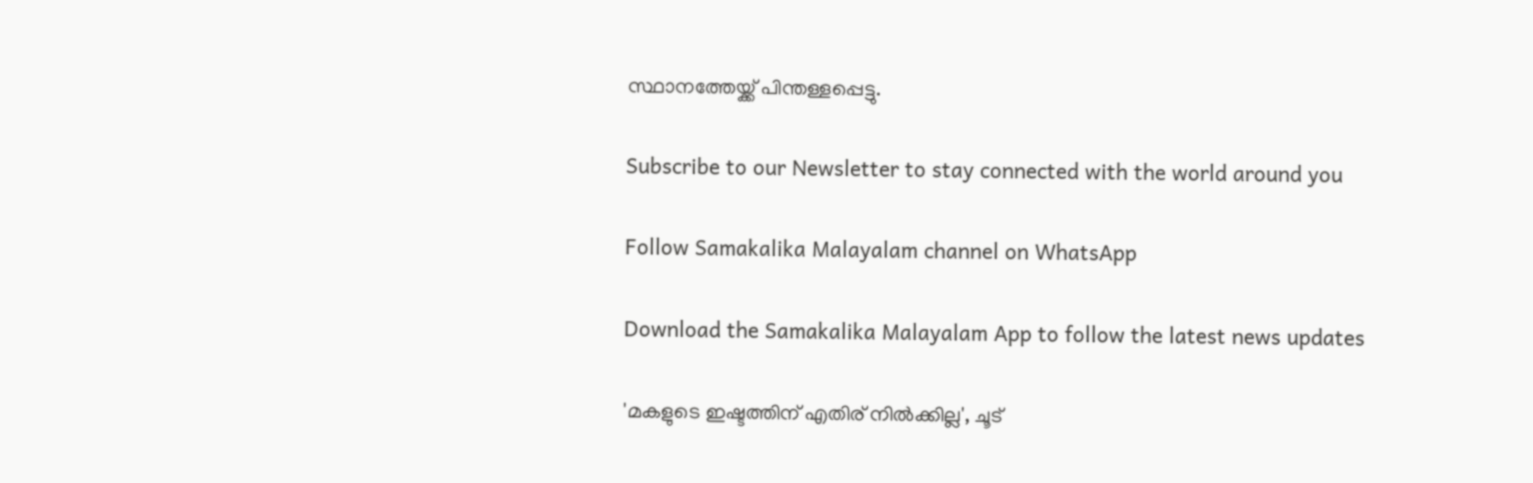സ്ഥാനത്തേയ്ക്ക് പിന്തള്ളപ്പെട്ടു.

Subscribe to our Newsletter to stay connected with the world around you

Follow Samakalika Malayalam channel on WhatsApp

Download the Samakalika Malayalam App to follow the latest news updates

'മകളുടെ ഇഷ്ടത്തിന് എതിര് നില്‍ക്കില്ല', ചൂട്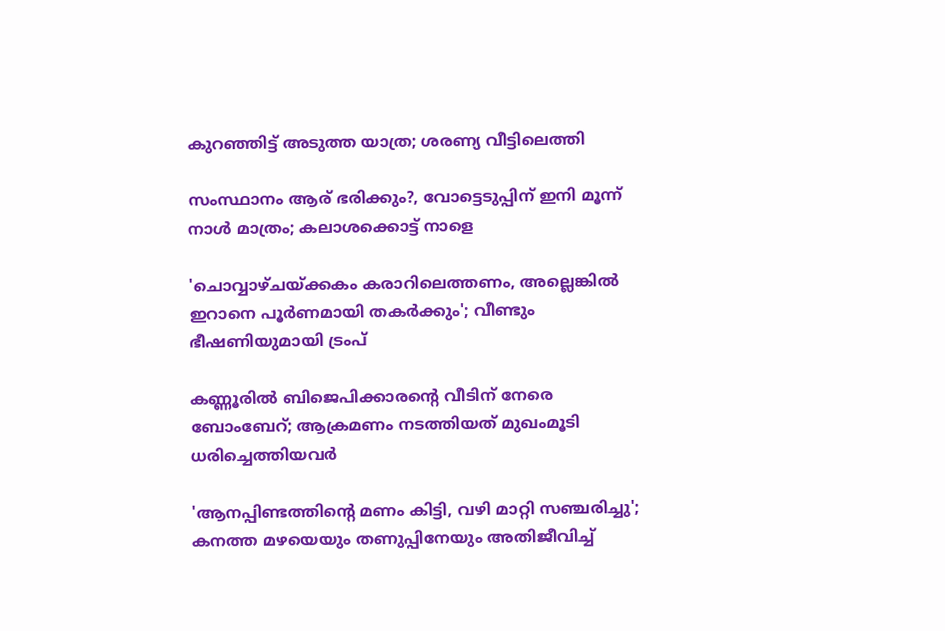കുറഞ്ഞിട്ട് അടുത്ത യാത്ര; ശരണ്യ വീട്ടിലെത്തി

സംസ്ഥാനം ആര് ഭരിക്കും?, വോട്ടെടുപ്പിന് ഇനി മൂന്ന് നാള്‍ മാത്രം; കലാശക്കൊട്ട് നാളെ

'ചൊവ്വാഴ്ചയ്ക്കകം കരാറിലെത്തണം, അല്ലെങ്കില്‍ ഇറാനെ പൂര്‍ണമായി തകര്‍ക്കും'; വീണ്ടും ഭീഷണിയുമായി ട്രംപ്

കണ്ണൂരില്‍ ബിജെപിക്കാരന്റെ വീടിന് നേരെ ബോംബേറ്; ആക്രമണം നടത്തിയത് മുഖംമൂടി ധരിച്ചെത്തിയവര്‍

'ആനപ്പിണ്ടത്തിന്റെ മണം കിട്ടി, വഴി മാറ്റി സഞ്ചരിച്ചു'; കനത്ത മഴയെയും തണുപ്പിനേയും അതിജീവിച്ച്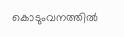കൊടുംവനത്തില്‍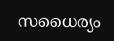സധൈര്യം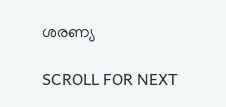ശരണ്യ

SCROLL FOR NEXT